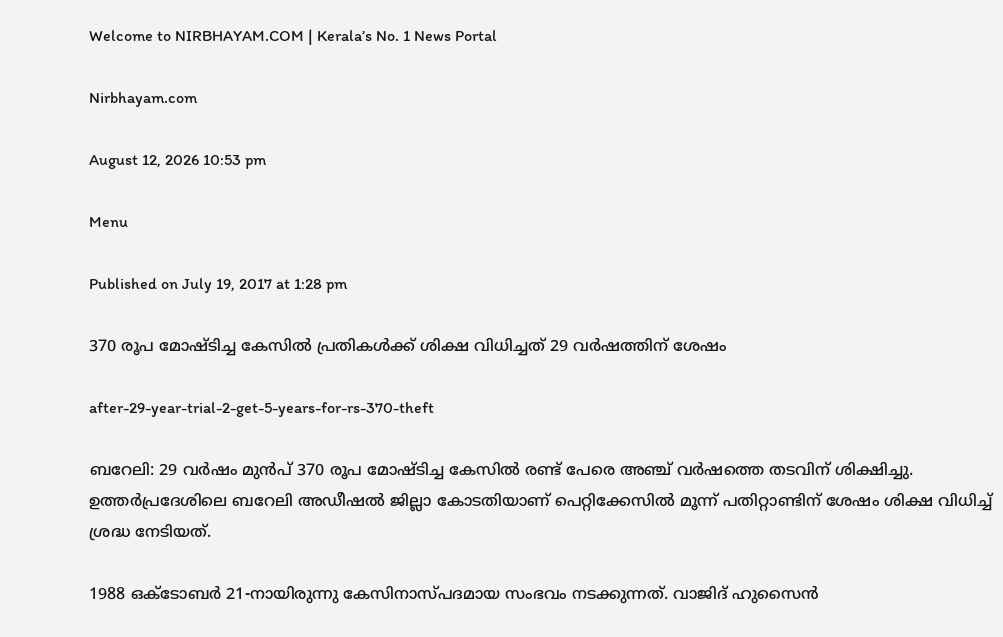Welcome to NIRBHAYAM.COM | Kerala’s No. 1 News Portal

Nirbhayam.com

August 12, 2026 10:53 pm

Menu

Published on July 19, 2017 at 1:28 pm

370 രൂപ മോഷ്ടിച്ച കേസില്‍ പ്രതികള്‍ക്ക് ശിക്ഷ വിധിച്ചത് 29 വര്‍ഷത്തിന് ശേഷം

after-29-year-trial-2-get-5-years-for-rs-370-theft

ബറേലി: 29 വര്‍ഷം മുന്‍പ് 370 രൂപ മോഷ്ടിച്ച കേസില്‍ രണ്ട് പേരെ അഞ്ച് വര്‍ഷത്തെ തടവിന് ശിക്ഷിച്ചു. ഉത്തര്‍പ്രദേശിലെ ബറേലി അഡീഷല്‍ ജില്ലാ കോടതിയാണ് പെറ്റിക്കേസില്‍ മൂന്ന് പതിറ്റാണ്ടിന് ശേഷം ശിക്ഷ വിധിച്ച് ശ്രദ്ധ നേടിയത്.

1988 ഒക്ടോബര്‍ 21-നായിരുന്നു കേസിനാസ്പദമായ സംഭവം നടക്കുന്നത്. വാജിദ് ഹുസൈന്‍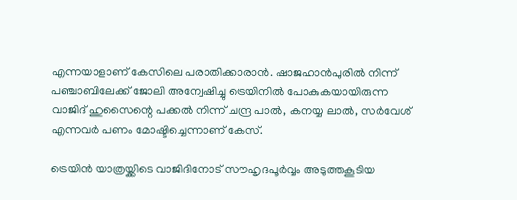എന്നയാളാണ് കേസിലെ പരാതിക്കാരാന്‍. ഷാജഹാന്‍പുരില്‍ നിന്ന് പഞ്ചാബിലേക്ക് ജോലി അന്വേഷിച്ചു ട്രെയിനില്‍ പോകുകയായിരുന്ന വാജിദ് ഹുസൈന്റെ പക്കല്‍ നിന്ന് ചന്ദ്ര പാല്‍, കനയ്യ ലാല്‍, സര്‍വേശ് എന്നവര്‍ പണം മോഷ്ടിച്ചെന്നാണ് കേസ്.

ട്രെയിന്‍ യാത്രയ്ക്കിടെ വാജിദിനോട് സൗഹൃദപൂര്‍വ്വം അടുത്തകൂടിയ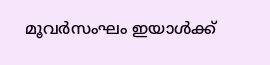മൂവര്‍സംഘം ഇയാള്‍ക്ക്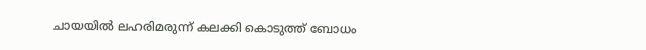ചായയില്‍ ലഹരിമരുന്ന് കലക്കി കൊടുത്ത് ബോധം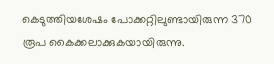കെടുത്തിയശേഷം പോക്കറ്റിലുണ്ടായിരുന്ന 370 രൂപ കൈക്കലാക്കുകയായിരുന്നു.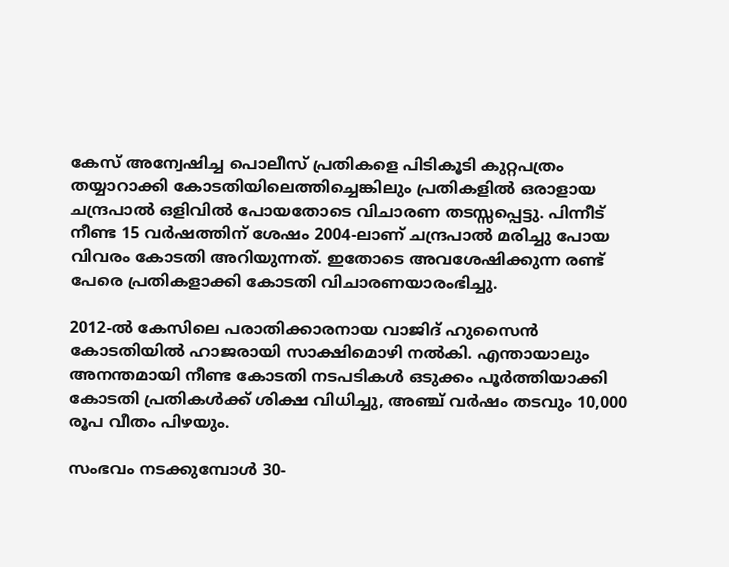കേസ് അന്വേഷിച്ച പൊലീസ് പ്രതികളെ പിടികൂടി കുറ്റപത്രം തയ്യാറാക്കി കോടതിയിലെത്തിച്ചെങ്കിലും പ്രതികളില്‍ ഒരാളായ ചന്ദ്രപാല്‍ ഒളിവില്‍ പോയതോടെ വിചാരണ തടസ്സപ്പെട്ടു. പിന്നീട് നീണ്ട 15 വര്‍ഷത്തിന് ശേഷം 2004-ലാണ് ചന്ദ്രപാല്‍ മരിച്ചു പോയ വിവരം കോടതി അറിയുന്നത്. ഇതോടെ അവശേഷിക്കുന്ന രണ്ട് പേരെ പ്രതികളാക്കി കോടതി വിചാരണയാരംഭിച്ചു.

2012-ല്‍ കേസിലെ പരാതിക്കാരനായ വാജിദ് ഹുസൈന്‍ കോടതിയില്‍ ഹാജരായി സാക്ഷിമൊഴി നല്‍കി. എന്തായാലും അനന്തമായി നീണ്ട കോടതി നടപടികള്‍ ഒടുക്കം പൂര്‍ത്തിയാക്കി കോടതി പ്രതികള്‍ക്ക് ശിക്ഷ വിധിച്ചു, അഞ്ച് വര്‍ഷം തടവും 10,000 രൂപ വീതം പിഴയും.

സംഭവം നടക്കുമ്പോള്‍ 30-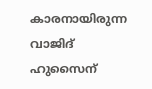കാരനായിരുന്ന വാജിദ് ഹുസൈന്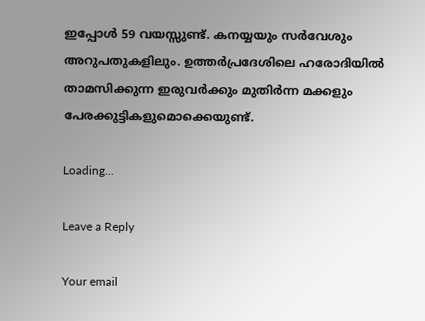ഇപ്പോള്‍ 59 വയസ്സുണ്ട്. കനയ്യയും സര്‍വേശും അറുപതുകളിലും. ഉത്തര്‍പ്രദേശിലെ ഹരോദിയില്‍ താമസിക്കുന്ന ഇരുവര്‍ക്കും മുതിര്‍ന്ന മക്കളും പേരക്കുട്ടികളുമൊക്കെയുണ്ട്.

Loading...

Leave a Reply

Your email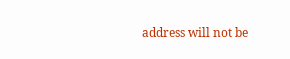address will not be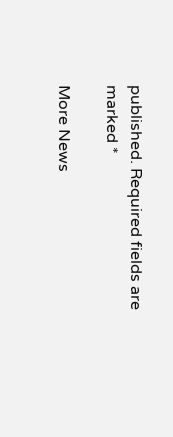published. Required fields are marked *

More News